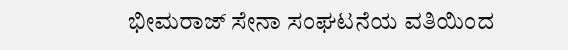ಭೀಮರಾಜ್ ಸೇನಾ ಸಂಘಟನೆಯ ವತಿಯಿಂದ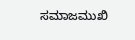ಸಮಾಜಮುಖಿ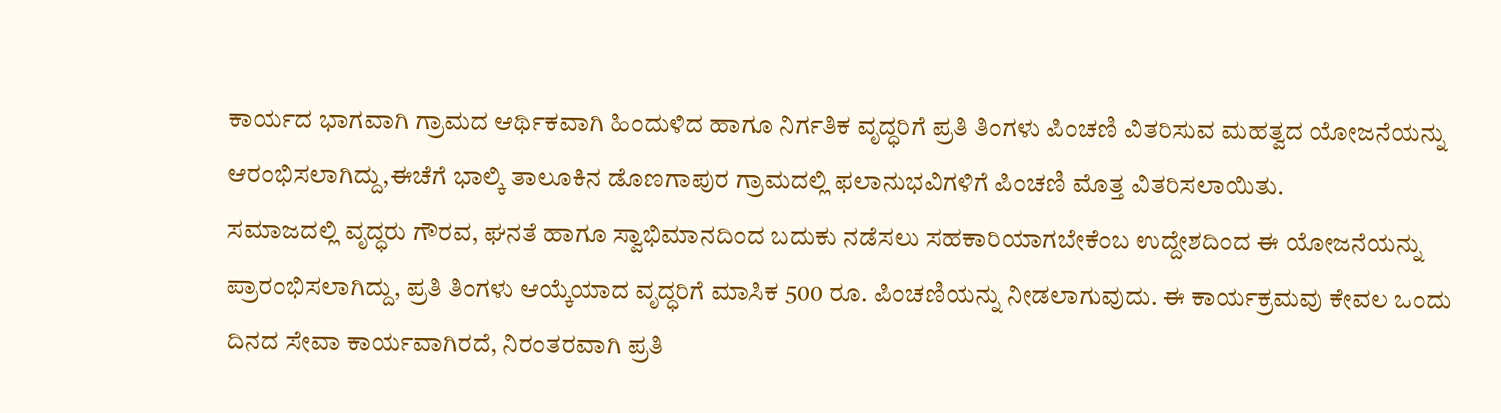ಕಾರ್ಯದ ಭಾಗವಾಗಿ ಗ್ರಾಮದ ಆರ್ಥಿಕವಾಗಿ ಹಿಂದುಳಿದ ಹಾಗೂ ನಿರ್ಗತಿಕ ವೃದ್ಧರಿಗೆ ಪ್ರತಿ ತಿಂಗಳು ಪಿಂಚಣಿ ವಿತರಿಸುವ ಮಹತ್ವದ ಯೋಜನೆಯನ್ನು ಆರಂಭಿಸಲಾಗಿದ್ದು,ಈಚೆಗೆ ಭಾಲ್ಕಿ ತಾಲೂಕಿನ ಡೊಣಗಾಪುರ ಗ್ರಾಮದಲ್ಲಿ ಫಲಾನುಭವಿಗಳಿಗೆ ಪಿಂಚಣಿ ಮೊತ್ತ ವಿತರಿಸಲಾಯಿತು.
ಸಮಾಜದಲ್ಲಿ ವೃದ್ಧರು ಗೌರವ, ಘನತೆ ಹಾಗೂ ಸ್ವಾಭಿಮಾನದಿಂದ ಬದುಕು ನಡೆಸಲು ಸಹಕಾರಿಯಾಗಬೇಕೆಂಬ ಉದ್ದೇಶದಿಂದ ಈ ಯೋಜನೆಯನ್ನು ಪ್ರಾರಂಭಿಸಲಾಗಿದ್ದು, ಪ್ರತಿ ತಿಂಗಳು ಆಯ್ಕೆಯಾದ ವೃದ್ಧರಿಗೆ ಮಾಸಿಕ 500 ರೂ. ಪಿಂಚಣಿಯನ್ನು ನೀಡಲಾಗುವುದು. ಈ ಕಾರ್ಯಕ್ರಮವು ಕೇವಲ ಒಂದು ದಿನದ ಸೇವಾ ಕಾರ್ಯವಾಗಿರದೆ, ನಿರಂತರವಾಗಿ ಪ್ರತಿ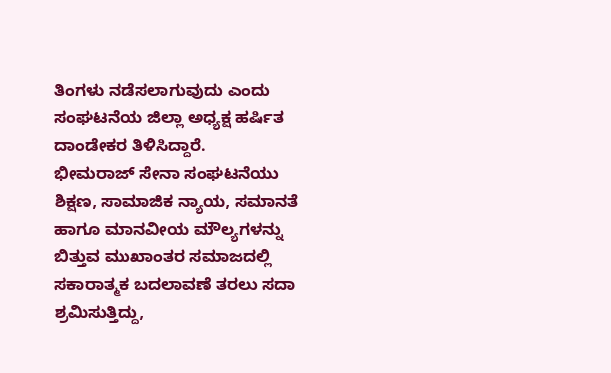ತಿಂಗಳು ನಡೆಸಲಾಗುವುದು ಎಂದು ಸಂಘಟನೆಯ ಜಿಲ್ಲಾ ಅಧ್ಯಕ್ಷ ಹರ್ಷಿತ ದಾಂಡೇಕರ ತಿಳಿಸಿದ್ದಾರೆ.
ಭೀಮರಾಜ್ ಸೇನಾ ಸಂಘಟನೆಯು ಶಿಕ್ಷಣ, ಸಾಮಾಜಿಕ ನ್ಯಾಯ, ಸಮಾನತೆ ಹಾಗೂ ಮಾನವೀಯ ಮೌಲ್ಯಗಳನ್ನು ಬಿತ್ತುವ ಮುಖಾಂತರ ಸಮಾಜದಲ್ಲಿ ಸಕಾರಾತ್ಮಕ ಬದಲಾವಣೆ ತರಲು ಸದಾ ಶ್ರಮಿಸುತ್ತಿದ್ದು,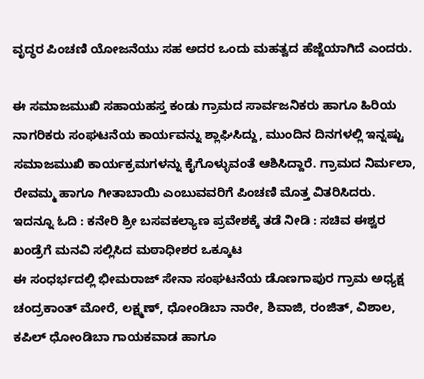ವೃದ್ಧರ ಪಿಂಚಣಿ ಯೋಜನೆಯು ಸಹ ಅದರ ಒಂದು ಮಹತ್ವದ ಹೆಜ್ಜೆಯಾಗಿದೆ ಎಂದರು.

ಈ ಸಮಾಜಮುಖಿ ಸಹಾಯಹಸ್ತ ಕಂಡು ಗ್ರಾಮದ ಸಾರ್ವಜನಿಕರು ಹಾಗೂ ಹಿರಿಯ ನಾಗರಿಕರು ಸಂಘಟನೆಯ ಕಾರ್ಯವನ್ನು ಶ್ಲಾಘಿಸಿದ್ದು, ಮುಂದಿನ ದಿನಗಳಲ್ಲಿ ಇನ್ನಷ್ಟು ಸಮಾಜಮುಖಿ ಕಾರ್ಯಕ್ರಮಗಳನ್ನು ಕೈಗೊಳ್ಳುವಂತೆ ಆಶಿಸಿದ್ದಾರೆ. ಗ್ರಾಮದ ನಿರ್ಮಲಾ, ರೇವಮ್ಮ ಹಾಗೂ ಗೀತಾಬಾಯಿ ಎಂಬುವವರಿಗೆ ಪಿಂಚಣಿ ಮೊತ್ತ ವಿತರಿಸಿದರು.
ಇದನ್ನೂ ಓದಿ : ಕನೇರಿ ಶ್ರೀ ಬಸವಕಲ್ಯಾಣ ಪ್ರವೇಶಕ್ಕೆ ತಡೆ ನೀಡಿ : ಸಚಿವ ಈಶ್ವರ ಖಂಡ್ರೆಗೆ ಮನವಿ ಸಲ್ಲಿಸಿದ ಮಠಾಧೀಶರ ಒಕ್ಕೂಟ
ಈ ಸಂಧರ್ಭದಲ್ಲಿ ಭೀಮರಾಜ್ ಸೇನಾ ಸಂಘಟನೆಯ ಡೊಣಗಾಪುರ ಗ್ರಾಮ ಅಧ್ಯಕ್ಷ ಚಂದ್ರಕಾಂತ್ ಮೋರೆ, ಲಕ್ಷ್ಮಣ್, ಧೋಂಡಿಬಾ ನಾರೇ, ಶಿವಾಜಿ, ರಂಜಿತ್, ವಿಶಾಲ, ಕಪಿಲ್ ಧೋಂಡಿಬಾ ಗಾಯಕವಾಡ ಹಾಗೂ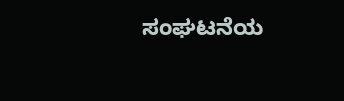ಸಂಘಟನೆಯ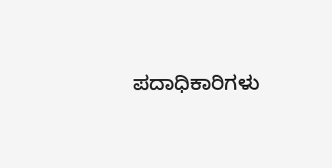ಪದಾಧಿಕಾರಿಗಳು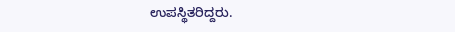ಉಪಸ್ಥಿತರಿದ್ದರು.